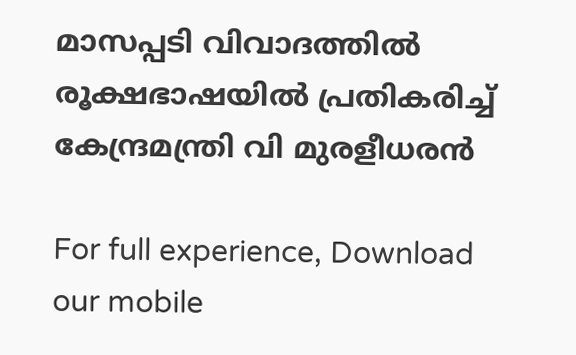മാസപ്പടി വിവാദത്തിൽ രൂക്ഷഭാഷയിൽ പ്രതികരിച്ച് കേന്ദ്രമന്ത്രി വി മുരളീധരൻ

For full experience, Download our mobile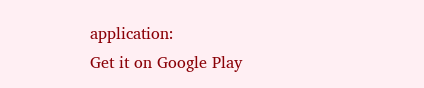application:
Get it on Google Play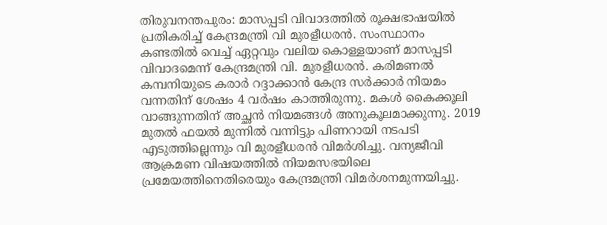തിരുവനന്തപുരം: മാസപ്പടി വിവാദത്തിൽ രൂക്ഷഭാഷയിൽ പ്രതികരിച്ച് കേന്ദ്രമന്ത്രി വി മുരളീധരൻ. സംസ്ഥാനം കണ്ടതിൽ വെച്ച് ഏറ്റവും വലിയ കൊള്ളയാണ് മാസപ്പടി വിവാദമെന്ന് കേന്ദ്രമന്ത്രി വി. മുരളീധരൻ. കരിമണൽ കമ്പനിയുടെ കരാർ റദ്ദാക്കാൻ കേന്ദ്ര സർക്കാർ നിയമം വന്നതിന് ശേഷം 4 വർഷം കാത്തിരുന്നു. മകൾ കൈക്കൂലി വാങ്ങുന്നതിന് അച്ഛൻ നിയമങ്ങൾ അനുകൂലമാക്കുന്നു. 2019 മുതൽ ഫയൽ മുന്നിൽ വന്നിട്ടും പിണറായി നടപടി എടുത്തില്ലെന്നും വി മുരളീധരൻ വിമർശിച്ചു. വന്യജീവി ആക്രമണ വിഷയത്തിൽ നിയമസഭയിലെ പ്രമേയത്തിനെതിരെയും കേന്ദ്രമന്ത്രി വിമർശനമുന്നയിച്ചു.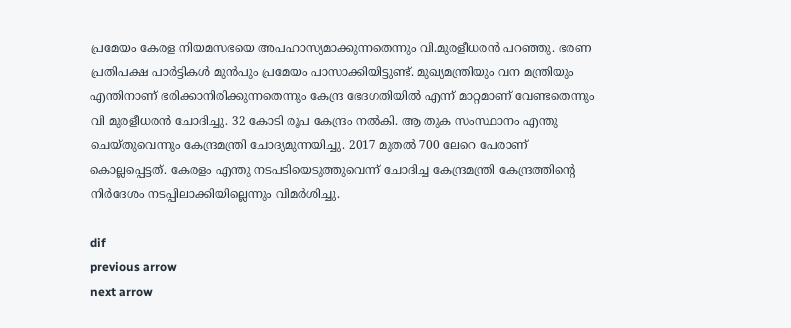പ്രമേയം കേരള നിയമസഭയെ അപഹാസ്യമാക്കുന്നതെന്നും വി.മുരളീധരൻ പറഞ്ഞു. ഭരണ പ്രതിപക്ഷ പാർട്ടികൾ മുൻപും പ്രമേയം പാസാക്കിയിട്ടുണ്ട്. മുഖ്യമന്ത്രിയും വന മന്ത്രിയും എന്തിനാണ് ഭരിക്കാനിരിക്കുന്നതെന്നും കേന്ദ്ര ഭേദഗതിയിൽ എന്ന് മാറ്റമാണ് വേണ്ടതെന്നും വി മുരളീധരൻ ചോദിച്ചു. 32 കോടി രൂപ കേന്ദ്രം നൽകി. ആ തുക സംസ്ഥാനം എന്തു ചെയ്തുവെന്നും കേന്ദ്രമന്ത്രി ചോദ്യമുന്നയിച്ചു. 2017 മുതൽ 700 ലേറെ പേരാണ് കൊല്ലപ്പെട്ടത്. കേരളം എന്തു നടപടിയെടുത്തുവെന്ന് ചോദിച്ച കേന്ദ്രമന്ത്രി കേന്ദ്രത്തിൻ്റെ നിർദേശം നടപ്പിലാക്കിയില്ലെന്നും വിമർശിച്ചു.

dif
previous arrow
next arrow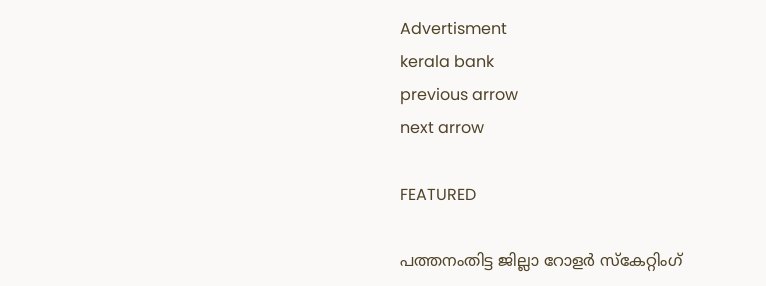Advertisment
kerala bank
previous arrow
next arrow

FEATURED

പത്തനംതിട്ട ജില്ലാ റോളർ സ്കേറ്റിംഗ്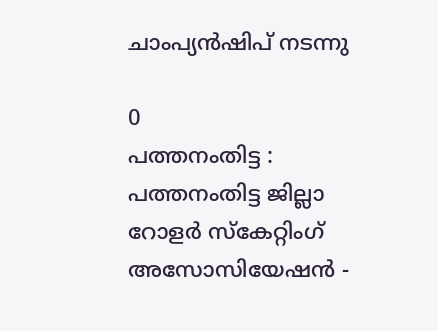ചാംപ്യൻഷിപ് നടന്നു

0
പത്തനംതിട്ട : പത്തനംതിട്ട ജില്ലാ റോളർ സ്കേറ്റിംഗ് അസോസിയേഷൻ -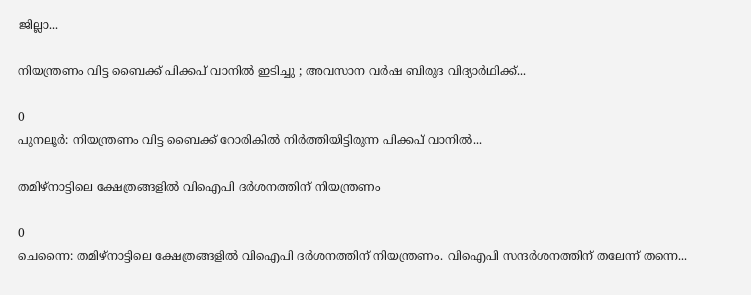ജില്ലാ...

നിയന്ത്രണം വിട്ട ബൈക്ക് പിക്കപ് വാനിൽ ഇടിച്ചു ; അവസാന വർഷ ബിരുദ വിദ്യാർഥിക്ക്...

0
പുനലൂർ: നിയന്ത്രണം വിട്ട ബൈക്ക് റോരികിൽ നിർത്തിയിട്ടിരുന്ന പിക്കപ് വാനിൽ...

തമിഴ്നാട്ടിലെ ക്ഷേത്രങ്ങളിൽ വിഐപി ദർശനത്തിന് നിയന്ത്രണം

0
ചെന്നൈ: തമിഴ്നാട്ടിലെ ക്ഷേത്രങ്ങളിൽ വിഐപി ദർശനത്തിന് നിയന്ത്രണം. വിഐപി സന്ദർശനത്തിന് തലേന്ന് തന്നെ...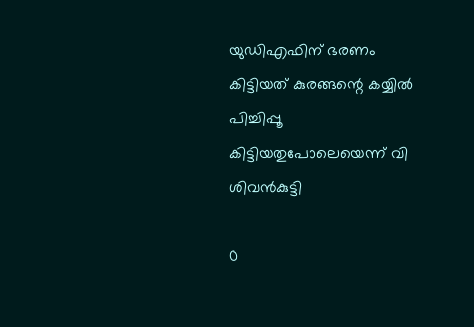യുഡിഎഫിന് ഭരണം കിട്ടിയത് കുരങ്ങന്റെ കയ്യിൽ പിച്ചിപ്പൂ കിട്ടിയതുപോലെയെന്ന് വി ശിവൻകുട്ടി

0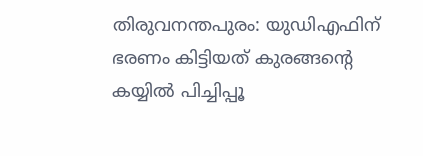തിരുവനന്തപുരം: യുഡിഎഫിന് ഭരണം കിട്ടിയത് കുരങ്ങന്റെ കയ്യിൽ പിച്ചിപ്പൂ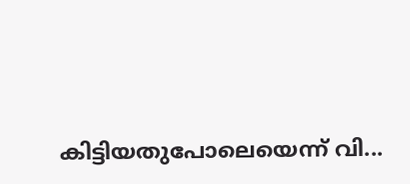കിട്ടിയതുപോലെയെന്ന് വി...